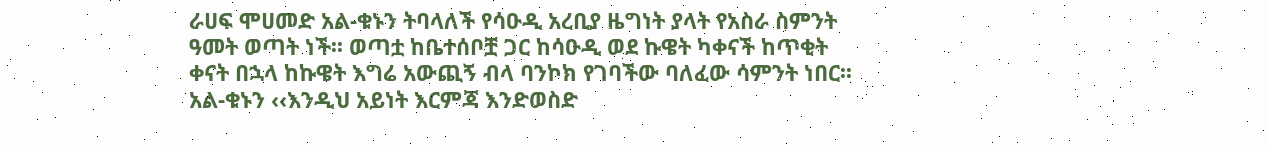ራሀፍ ሞሀመድ አል-ቁኑን ትባላለች የሳዑዲ አረቢያ ዜግነት ያላት የአስራ ስምንት ዓመት ወጣት ነች፡፡ ወጣቷ ከቤተሰቦቿ ጋር ከሳዑዲ ወደ ኩዌት ካቀናች ከጥቂት ቀናት በኋላ ከኩዌት እግሬ አውጪኝ ብላ ባንኮክ የገባችው ባለፈው ሳምንት ነበር፡፡ አል-ቁኑን ‹‹እንዲህ አይነት እርምጃ እንድወስድ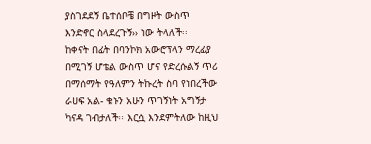ያስገደደኝ ቤተሰቦቼ በግዞት ውስጥ እንድኖር ስላደረጉኝ›› ነው ትላለች፡፡
ከቀናት በፊት በባንኮክ አውሮፕላን ማረፊያ በሚገኝ ሆቴል ውስጥ ሆና የድረሱልኝ ጥሪ በማሰማት የዓለምን ትኩረት ስባ የነበረችው ራሀፍ አል- ቁኑን አሁን ጥገኝነት አግኝታ ካናዳ ገብታለች፡፡ እርሷ እንደምትለው ከዚህ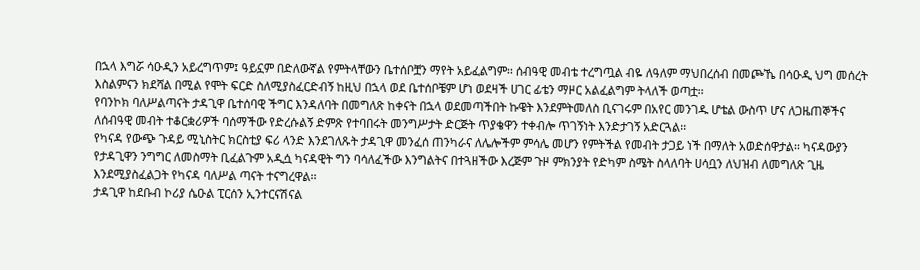በኋላ እግሯ ሳዑዲን አይረግጥም፤ ዓይኗም በድለውኛል የምትላቸውን ቤተሰቦቿን ማየት አይፈልግም፡፡ ሰብዓዊ መብቴ ተረግጧል ብዬ ለዓለም ማህበረሰብ በመጮኼ በሳዑዲ ህግ መሰረት እስልምናን ክደሻል በሚል የሞት ፍርድ ስለሚያስፈርድብኝ ከዚህ በኋላ ወደ ቤተሰቦቼም ሆነ ወደዛች ሀገር ፊቴን ማዞር አልፈልግም ትላለች ወጣቷ፡፡
የባንኮክ ባለሥልጣናት ታዳጊዋ ቤተሰባዊ ችግር እንዳለባት በመግለጽ ከቀናት በኋላ ወደመጣችበት ኩዌት እንደምትመለስ ቢናገሩም በአየር መንገዱ ሆቴል ውስጥ ሆና ለጋዜጠኞችና ለሰብዓዊ መብት ተቆርቋሪዎች ባሰማችው የድረሱልኝ ድምጽ የተባበሩት መንግሥታት ድርጅት ጥያቄዋን ተቀብሎ ጥገኝነት እንድታገኝ አድርጓል፡፡
የካናዳ የውጭ ጉዳይ ሚኒስትር ክርስቲያ ፍሪ ላንድ እንደገለጹት ታዳጊዋ መንፈሰ ጠንካራና ለሌሎችም ምሳሌ መሆን የምትችል የመብት ታጋይ ነች በማለት አወድሰዋታል፡፡ ካናዳውያን የታዳጊዋን ንግግር ለመስማት ቢፈልጉም አዲሷ ካናዳዊት ግን ባሳለፈችው እንግልትና በተጓዘችው እረጅም ጉዞ ምክንያት የድካም ስሜት ስላለባት ሀሳቧን ለህዝብ ለመግለጽ ጊዜ እንደሚያስፈልጋት የካናዳ ባለሥል ጣናት ተናግረዋል፡፡
ታዳጊዋ ከደቡብ ኮሪያ ሴዑል ፒርሰን ኢንተርናሽናል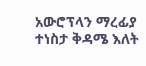አውሮፕላን ማረፊያ ተነስታ ቅዳሜ እለት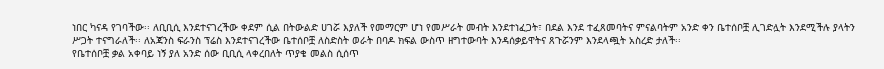ነበር ካናዳ የገባችው፡፡ ለቢቢሲ እንደተናገረችው ቀደም ሲል በትውልድ ሀገሯ እያለች የመማርም ሆነ የመሥራት መብት እንደተነፈጋት፣ በደል እንደ ተፈጸመባትና ምናልባትም አንድ ቀን ቤተሰቦቿ ሊገድሏት እንደሚችሉ ያላትን ሥጋት ተናግራለች፡፡ ለአጃንስ ፍራንስ ፕሬስ እንደተናገረችው ቤተሰቦቿ ለስድስት ወራት በባዶ ክፍል ውስጥ ዘግተውባት እንዳሰቃይዋትና ጸጉሯንም እንደላጯት አስረድ ታለች፡፡
የቤተሰቦቿ ቃል አቀባይ ነኝ ያለ አንድ ሰው ቢቢሲ ላቀረበለት ጥያቄ መልስ ሲሰጥ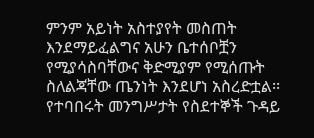ምንም አይነት አስተያየት መስጠት እንደማይፈልግና አሁን ቤተሰቦቿን የሚያሳስባቸውና ቅድሚያም የሚሰጡት ስለልጃቸው ጤንነት እንደሆነ አስረድቷል፡፡ የተባበሩት መንግሥታት የስደተኞች ጉዳይ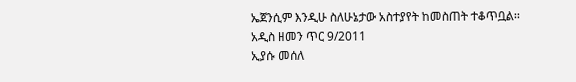ኤጀንሲም እንዲሁ ስለሁኔታው አስተያየት ከመስጠት ተቆጥቧል፡፡
አዲስ ዘመን ጥር 9/2011
ኢያሱ መሰለ